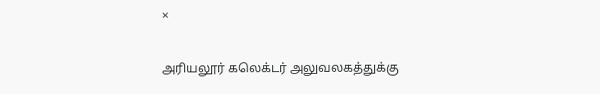×

அரியலூர் கலெக்டர் அலுவலகத்துக்கு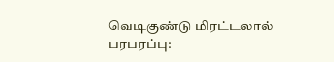வெடிகுண்டு மிரட்டலால் பரபரப்பு: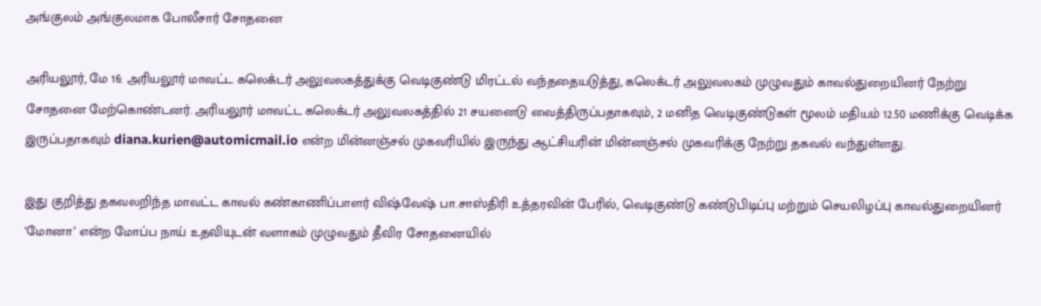அங்குலம் அங்குலமாக போலீசார் சோதனை

அரியலூர், மே 16: அரியலூர் மாவட்ட கலெக்டர் அலுவலகத்துக்கு வெடிகுண்டு மிரட்டல் வந்ததையடுத்து, கலெக்டர் அலுவலகம் முழுவதும் காவல்துறையினர் நேற்று சோதனை மேற்கொண்டனர். அரியலூர் மாவட்ட கலெக்டர் அலுவலகத்தில் 21 சயனைடு வைத்திருப்பதாகவும், 2 மனித வெடிகுண்டுகள் மூலம் மதியம் 12.50 மணிக்கு வெடிக்க இருப்பதாகவும் diana.kurien@automicmail.io என்ற மின்னஞ்சல் முகவரியில் இருந்து ஆட்சியரின் மின்னஞ்சல் முகவரிக்கு நேற்று தகவல் வந்துள்ளது.

இது குறித்து தகவலறிந்த மாவட்ட காவல் கண்காணிப்பாளர் விஷ்வேஷ் பா.சாஸ்திரி உத்தரவின் பேரில், வெடிகுண்டு கண்டுபிடிப்பு மற்றும் செயலிழப்பு காவல்துறையினர் ‘மோனா’ என்ற மோப்ப நாய் உதவியுடன் வளாகம் முழுவதும் தீவிர சோதனையில்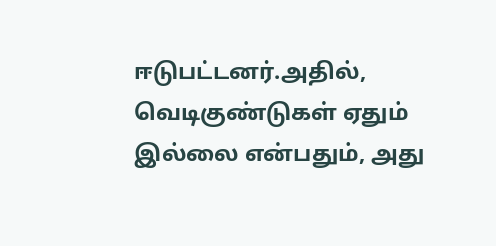ஈடுபட்டனர்.அதில், வெடிகுண்டுகள் ஏதும் இல்லை என்பதும், அது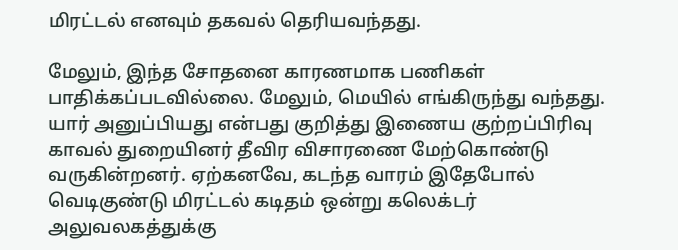மிரட்டல் எனவும் தகவல் தெரியவந்தது.

மேலும், இந்த சோதனை காரணமாக பணிகள் பாதிக்கப்படவில்லை. மேலும், மெயில் எங்கிருந்து வந்தது. யார் அனுப்பியது என்பது குறித்து இணைய குற்றப்பிரிவு காவல் துறையினர் தீவிர விசாரணை மேற்கொண்டு வருகின்றனர். ஏற்கனவே, கடந்த வாரம் இதேபோல் வெடிகுண்டு மிரட்டல் கடிதம் ஒன்று கலெக்டர் அலுவலகத்துக்கு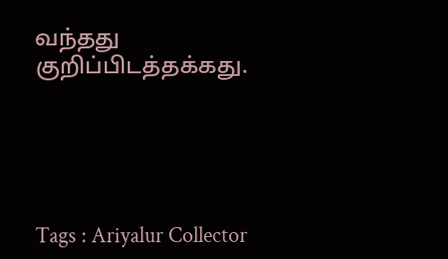வந்தது குறிப்பிடத்தக்கது.





Tags : Ariyalur Collector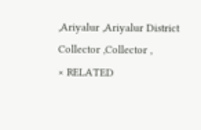,Ariyalur ,Ariyalur District Collector ,Collector ,
× RELATED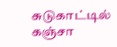சுடுகாட்டில் கஞ்சா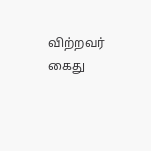விற்றவர் கைது